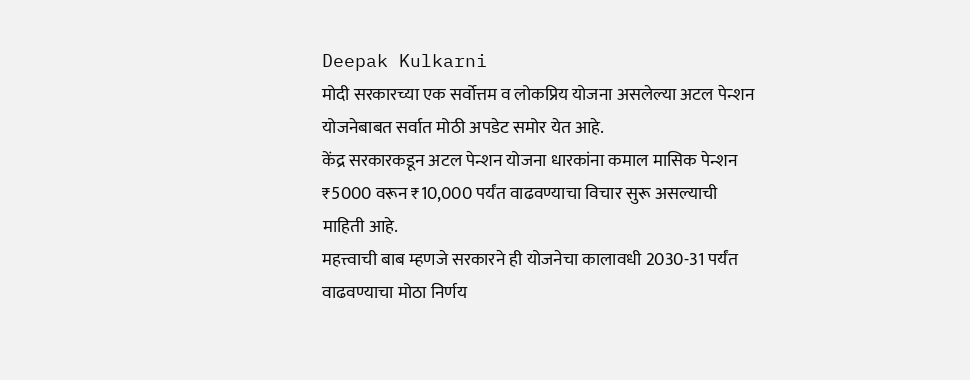Deepak Kulkarni
मोदी सरकारच्या एक सर्वोत्तम व लोकप्रिय योजना असलेल्या अटल पेन्शन योजनेबाबत सर्वात मोठी अपडेट समोर येत आहे.
केंद्र सरकारकडून अटल पेन्शन योजना धारकांना कमाल मासिक पेन्शन ₹5000 वरून ₹10,000 पर्यंत वाढवण्याचा विचार सुरू असल्याची माहिती आहे.
महत्त्वाची बाब म्हणजे सरकारने ही योजनेचा कालावधी 2030-31 पर्यंत वाढवण्याचा मोठा निर्णय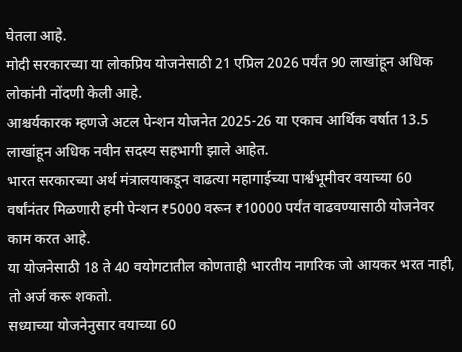घेतला आहे.
मोदी सरकारच्या या लोकप्रिय योजनेसाठी 21 एप्रिल 2026 पर्यंत 90 लाखांहून अधिक लोकांनी नोंदणी केली आहे.
आश्चर्यकारक म्हणजे अटल पेन्शन योजनेत 2025-26 या एकाच आर्थिक वर्षात 13.5 लाखांहून अधिक नवीन सदस्य सहभागी झाले आहेत.
भारत सरकारच्या अर्थ मंत्रालयाकडून वाढत्या महागाईच्या पार्श्वभूमीवर वयाच्या 60 वर्षांनंतर मिळणारी हमी पेन्शन ₹5000 वरून ₹10000 पर्यंत वाढवण्यासाठी योजनेवर काम करत आहे.
या योजनेसाठी 18 ते 40 वयोगटातील कोणताही भारतीय नागरिक जो आयकर भरत नाही, तो अर्ज करू शकतो.
सध्याच्या योजनेनुसार वयाच्या 60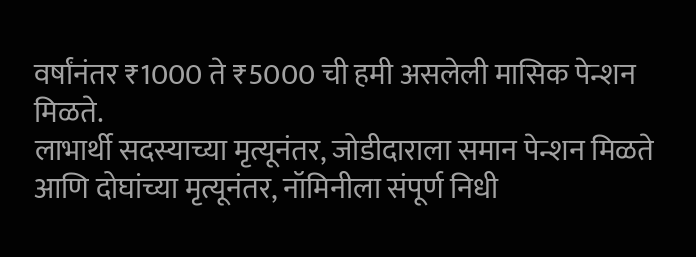वर्षांनंतर ₹1000 ते ₹5000 ची हमी असलेली मासिक पेन्शन मिळते.
लाभार्थी सदस्याच्या मृत्यूनंतर, जोडीदाराला समान पेन्शन मिळते आणि दोघांच्या मृत्यूनंतर, नॉमिनीला संपूर्ण निधी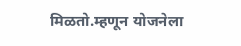मिळतो.म्हणून योजनेला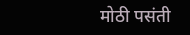मोठी पसंती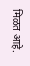मिळत आहे.